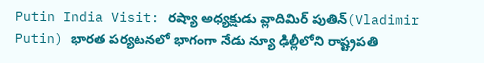Putin India Visit: రష్యా అధ్యక్షుడు వ్లాదిమిర్ పుతిన్(Vladimir Putin) భారత పర్యటనలో భాగంగా నేడు న్యూ ఢిల్లీలోని రాష్ట్రపతి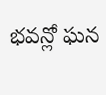భవన్లో ఘన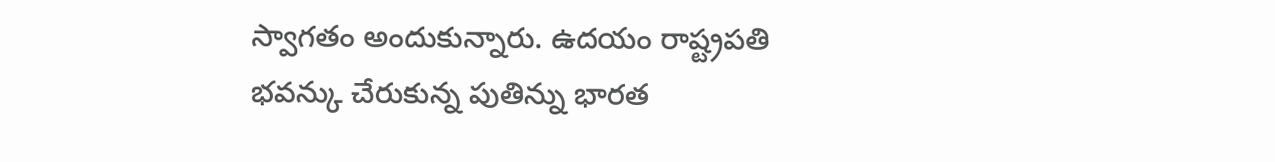స్వాగతం అందుకున్నారు. ఉదయం రాష్ట్రపతి భవన్కు చేరుకున్న పుతిన్ను భారత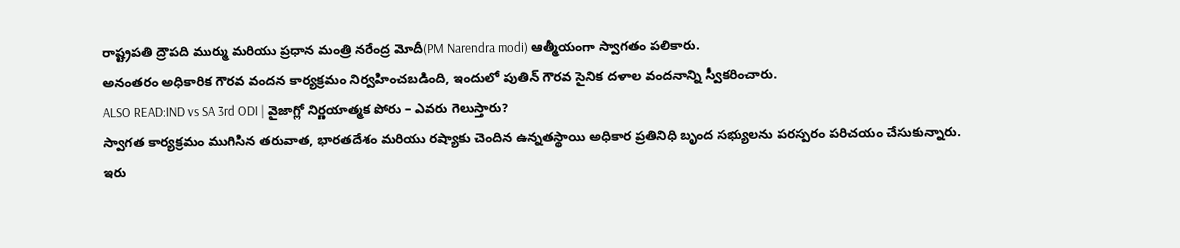రాష్ట్రపతి ద్రౌపది ముర్ము మరియు ప్రధాన మంత్రి నరేంద్ర మోదీ(PM Narendra modi) ఆత్మీయంగా స్వాగతం పలికారు.
అనంతరం అధికారిక గౌరవ వందన కార్యక్రమం నిర్వహించబడింది, ఇందులో పుతిన్ గౌరవ సైనిక దళాల వందనాన్ని స్వీకరించారు.
ALSO READ:IND vs SA 3rd ODI | వైజాగ్లో నిర్ణయాత్మక పోరు – ఎవరు గెలుస్తారు?
స్వాగత కార్యక్రమం ముగిసిన తరువాత, భారతదేశం మరియు రష్యాకు చెందిన ఉన్నతస్థాయి అధికార ప్రతినిధి బృంద సభ్యులను పరస్పరం పరిచయం చేసుకున్నారు.
ఇరు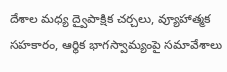దేశాల మధ్య ద్వైపాక్షిక చర్చలు, వ్యూహాత్మక సహకారం, ఆర్థిక భాగస్వామ్యంపై సమావేశాలు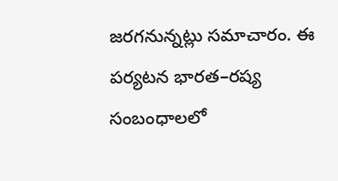జరగనున్నట్లు సమాచారం. ఈ పర్యటన భారత–రష్య సంబంధాలలో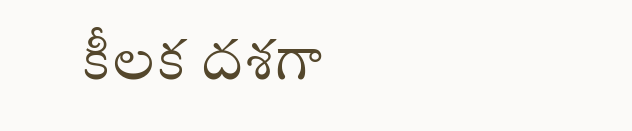కీలక దశగా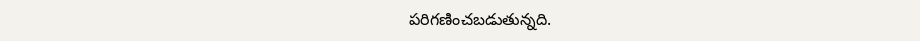పరిగణించబడుతున్నది.